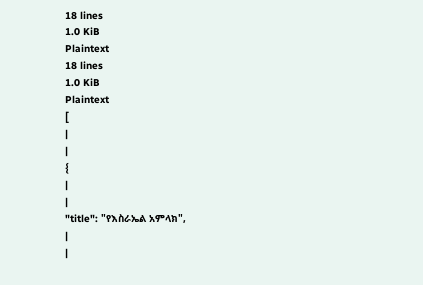18 lines
1.0 KiB
Plaintext
18 lines
1.0 KiB
Plaintext
[
|
|
{
|
|
"title": "የእስራኤል አምላክ",
|
|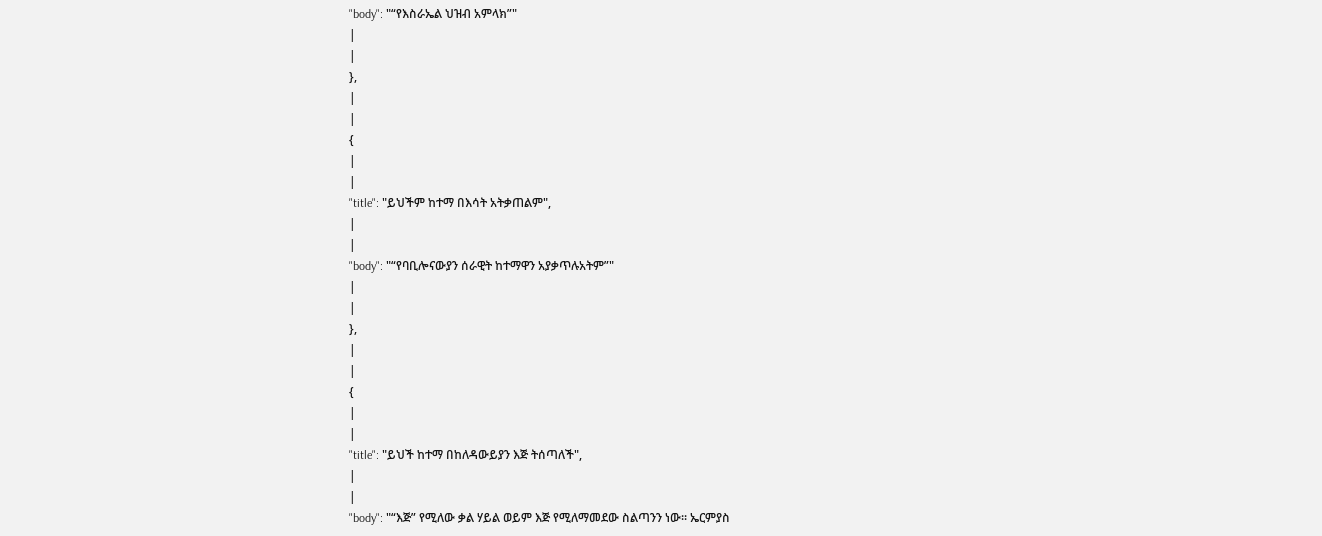"body": "“የእስራኤል ህዝብ አምላክ”"
|
|
},
|
|
{
|
|
"title": "ይህችም ከተማ በእሳት አትቃጠልም",
|
|
"body": "“የባቢሎናውያን ሰራዊት ከተማዋን አያቃጥሉአትም”"
|
|
},
|
|
{
|
|
"title": "ይህች ከተማ በከለዳውይያን እጅ ትሰጣለች",
|
|
"body": "“እጅ” የሚለው ቃል ሃይል ወይም እጅ የሚለማመደው ስልጣንን ነው፡፡ ኤርምያስ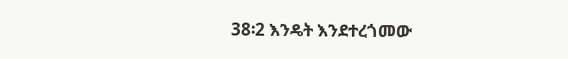38፡2 እንዴት እንደተረጎመው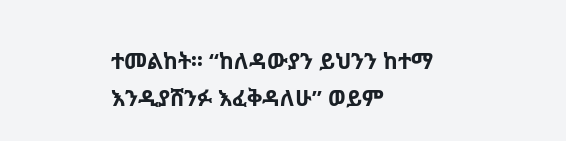ተመልከት፡፡ “ከለዳውያን ይህንን ከተማ እንዲያሸንፉ እፈቅዳለሁ” ወይም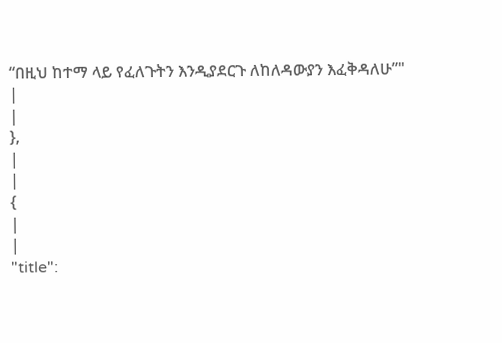“በዚህ ከተማ ላይ የፈለጉትን እንዲያደርጉ ለከለዳውያን እፈቅዳለሁ”"
|
|
},
|
|
{
|
|
"title":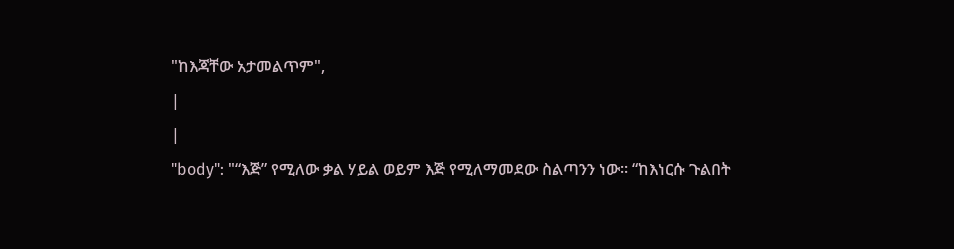"ከእጃቸው አታመልጥም",
|
|
"body": "“እጅ” የሚለው ቃል ሃይል ወይም እጅ የሚለማመደው ስልጣንን ነው፡፡ “ከእነርሱ ጉልበት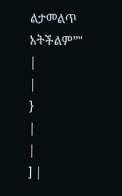ልታመልጥ አትችልም”"
|
|
}
|
|
] |